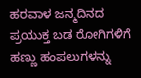ಹರವಾಳ ಜನ್ಮದಿನದ ಪ್ರಯುಕ್ತ ಬಡ ರೋಗಿಗಳಿಗೆ ಹಣ್ಣು ಹಂಪಲುಗಳನ್ನು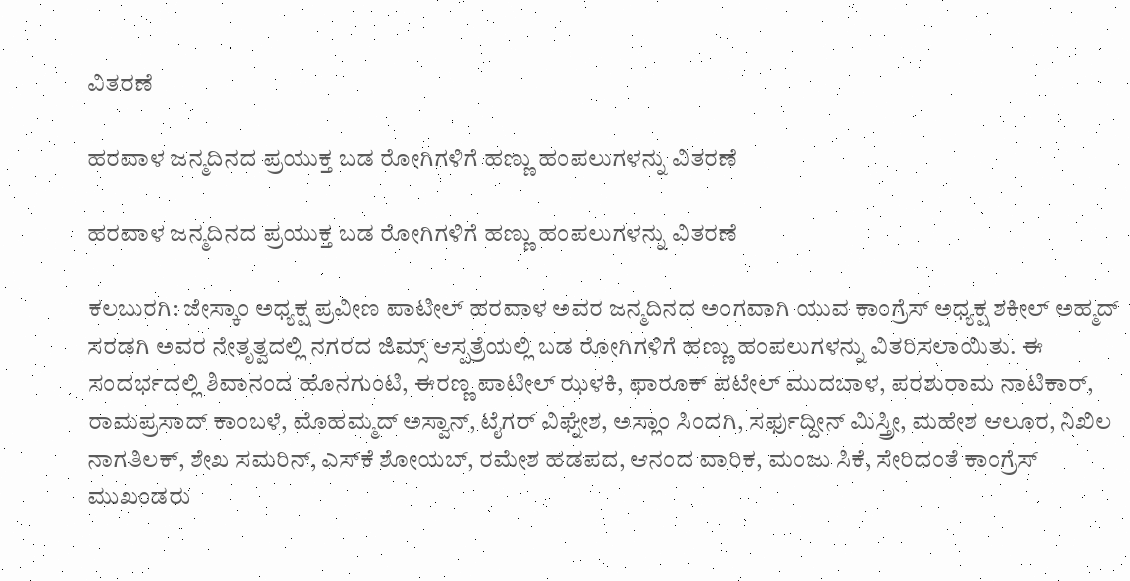ವಿತರಣೆ

ಹರವಾಳ ಜನ್ಮದಿನದ ಪ್ರಯುಕ್ತ ಬಡ ರೋಗಿಗಳಿಗೆ ಹಣ್ಣು ಹಂಪಲುಗಳನ್ನು ವಿತರಣೆ

ಹರವಾಳ ಜನ್ಮದಿನದ ಪ್ರಯುಕ್ತ ಬಡ ರೋಗಿಗಳಿಗೆ ಹಣ್ಣು ಹಂಪಲುಗಳನ್ನು ವಿತರಣೆ

ಕಲಬುರಗಿ: ಜೇಸ್ಕಾಂ ಅಧ್ಯಕ್ಷ ಪ್ರವೀಣ ಪಾಟೀಲ್ ಹರವಾಳ ಅವರ ಜನ್ಮದಿನದ ಅಂಗವಾಗಿ ಯುವ ಕಾಂಗ್ರೆಸ್ ಅಧ್ಯಕ್ಷ ಶಕೀಲ್ ಅಹ್ಮದ್ ಸರಡಗಿ ಅವರ ನೇತೃತ್ವದಲ್ಲಿ ನಗರದ ಜಿಮ್ಸ್ ಆಸ್ಪತ್ರೆಯಲ್ಲಿ ಬಡ ರೋಗಿಗಳಿಗೆ ಹಣ್ಣು ಹಂಪಲುಗಳನ್ನು ವಿತರಿಸಲಾಯಿತು. ಈ ಸಂದರ್ಭದಲ್ಲಿ ಶಿವಾನಂದ ಹೊನಗುಂಟಿ, ಈರಣ್ಣ ಪಾಟೀಲ್ ಝಳಕಿ, ಫಾರೂಕ್ ಪಟೇಲ್ ಮುದಬಾಳ, ಪರಶುರಾಮ ನಾಟಿಕಾರ್, ರಾಮಪ್ರಸಾದ್ ಕಾಂಬಳೆ, ಮೊಹಮ್ಮದ್ ಅಸ್ವಾನ್, ಟೈಗರ್ ವಿಘ್ನೇಶ, ಅಸ್ಲಾಂ ಸಿಂದಗಿ, ಸರ್ಫುದ್ದೀನ್ ಮಿಸ್ತ್ರೀ, ಮಹೇಶ ಆಲೂರ, ನಿಖಿಲ ನಾಗತಿಲಕ್, ಶೇಖ ಸಮರಿನ್, ಎಸ್‌ಕೆ ಶೋಯಬ್, ರಮೇಶ ಹಡಪದ, ಆನಂದ ವಾರಿಕ, ಮಂಜು ಸಿಕೆ, ಸೇರಿದಂತೆ ಕಾಂಗ್ರೆಸ್ ಮುಖಂಡರು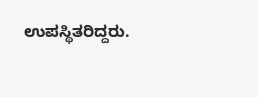ಉಪಸ್ಥಿತರಿದ್ದರು.